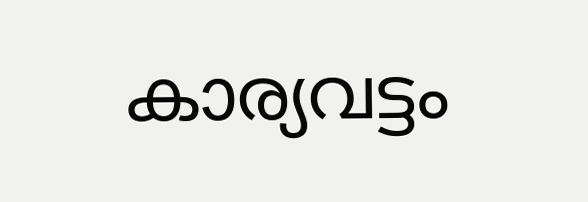കാര്യവട്ടം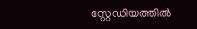സ്റ്റേഡിയത്തില്‍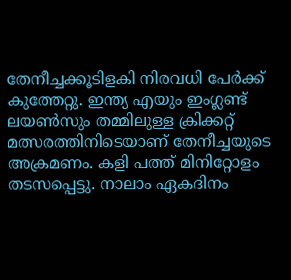തേനീച്ചക്കൂടിളകി നിരവധി പേര്‍ക്ക് കുത്തേറ്റു. ഇന്ത്യ എയും ഇംഗ്ലണ്ട് ലയണ്‍സും തമ്മിലുള്ള ക്രിക്കറ്റ് മത്സരത്തിനിടെയാണ് തേനീച്ചയുടെ അക്രമണം. കളി പത്ത് മിനിറ്റോളം തടസപ്പെട്ടു. നാലാം ഏകദിനം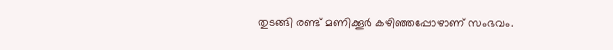തുടങ്ങി രണ്ട് മണിക്കൂര്‍ കഴിഞ്ഞപ്പോഴാണ് സംഭവം.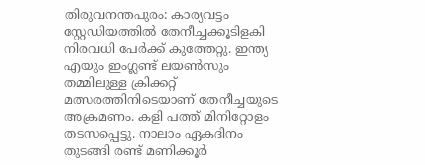തിരുവനന്തപുരം: കാര്യവട്ടം സ്റ്റേഡിയത്തില്‍ തേനീച്ചക്കൂടിളകി നിരവധി പേര്‍ക്ക് കുത്തേറ്റു. ഇന്ത്യ എയും ഇംഗ്ലണ്ട് ലയണ്‍സും തമ്മിലുള്ള ക്രിക്കറ്റ് മത്സരത്തിനിടെയാണ് തേനീച്ചയുടെ അക്രമണം. കളി പത്ത് മിനിറ്റോളം തടസപ്പെട്ടു. നാലാം ഏകദിനം തുടങ്ങി രണ്ട് മണിക്കൂര്‍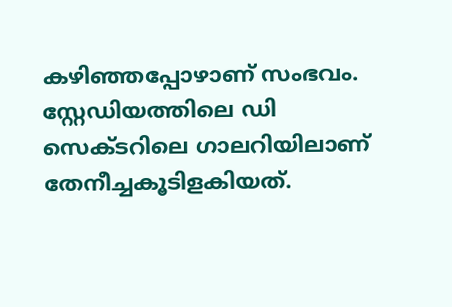കഴിഞ്ഞപ്പോഴാണ് സംഭവം. സ്റ്റേഡിയത്തിലെ ഡി സെക്ടറിലെ ഗാലറിയിലാണ് തേനീച്ചകൂടിളകിയത്.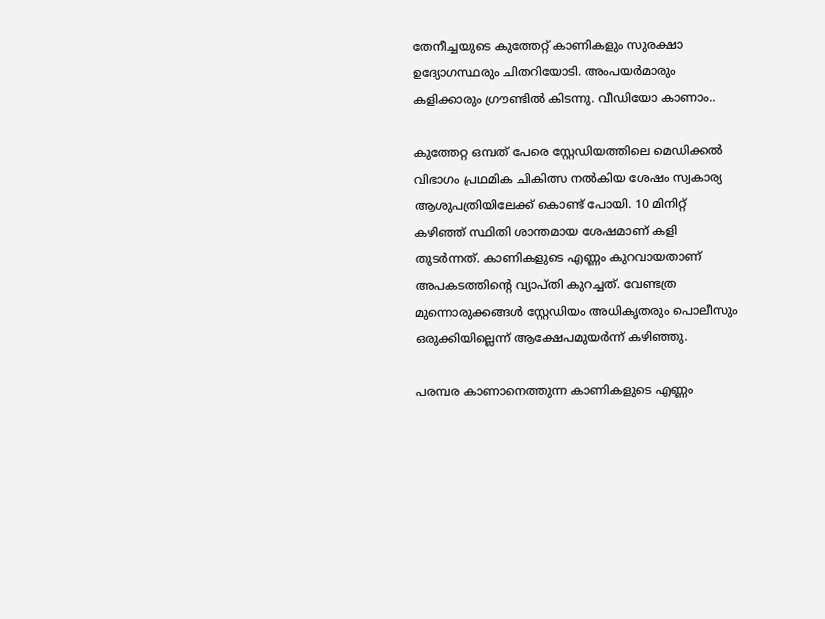തേനീച്ചയുടെ കുത്തേറ്റ് കാണികളും സുരക്ഷാ ഉദ്യോഗസ്ഥരും ചിതറിയോടി. അംപയര്‍മാരും കളിക്കാരും ഗ്രൗണ്ടില്‍ കിടന്നു. വീഡിയോ കാണാം..

കുത്തേറ്റ ഒമ്പത് പേരെ സ്റ്റേഡിയത്തിലെ മെഡിക്കല്‍ വിഭാഗം പ്രഥമിക ചികിത്സ നല്‍കിയ ശേഷം സ്വകാര്യ ആശുപത്രിയിലേക്ക് കൊണ്ട് പോയി. 10 മിനിറ്റ് കഴിഞ്ഞ് സ്ഥിതി ശാന്തമായ ശേഷമാണ് കളി തുടര്‍ന്നത്. കാണികളുടെ എണ്ണം കുറവായതാണ് അപകടത്തിന്‍റെ വ്യാപ്തി കുറച്ചത്. വേണ്ടത്ര മുന്നൊരുക്കങ്ങള്‍ സ്റ്റേഡിയം അധികൃതരും പൊലീസും ഒരുക്കിയില്ലെന്ന് ആക്ഷേപമുയര്‍ന്ന് കഴിഞ്ഞു.

പരമ്പര കാണാനെത്തുന്ന കാണികളുടെ എണ്ണം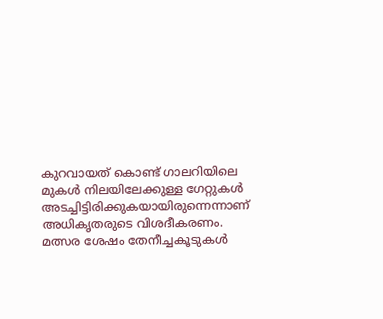കുറവായത് കൊണ്ട് ഗാലറിയിലെ മുകള്‍ നിലയിലേക്കുള്ള ഗേറ്റുകള്‍ അടച്ചിട്ടിരിക്കുകയായിരുന്നെന്നാണ് അധികൃതരുടെ വിശദീകരണം. മത്സര ശേഷം തേനീച്ചകൂടുകള്‍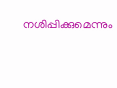നശിപ്പിക്കുമെന്നും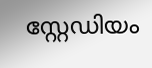സ്റ്റേഡിയം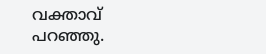വക്താവ് പറഞ്ഞു.